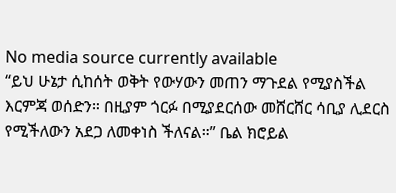No media source currently available
“ይህ ሁኔታ ሲከሰት ወቅት የውሃውን መጠን ማጉደል የሚያስችል እርምጃ ወሰድን። በዚያም ጎርፉ በሚያደርሰው መሸርሸር ሳቢያ ሊደርስ የሚችለውን አደጋ ለመቀነስ ችለናል።” ቤል ክሮይል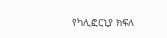የካሊፎርኒያ ክፍለ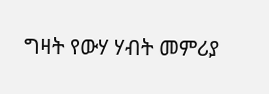ግዛት የውሃ ሃብት መምሪያ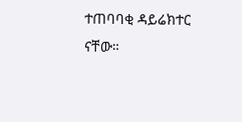ተጠባባቂ ዳይሬክተር ናቸው።